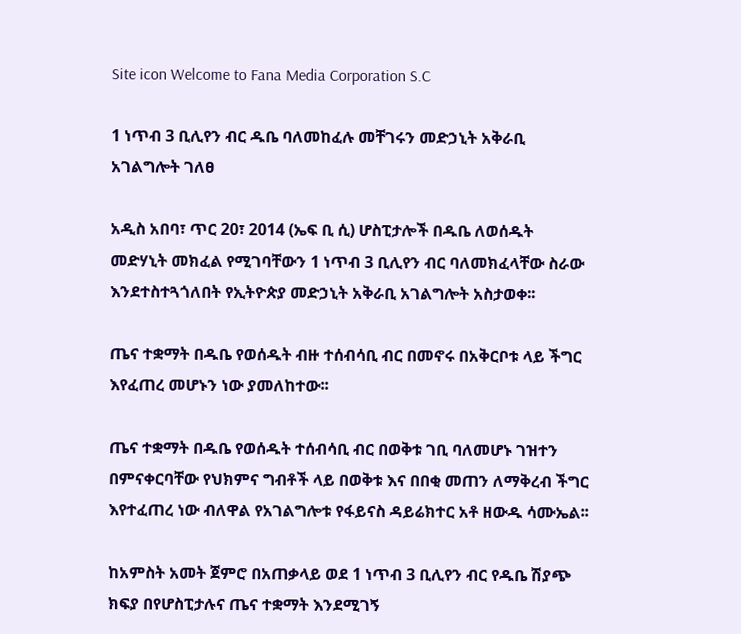Site icon Welcome to Fana Media Corporation S.C

1 ነጥብ 3 ቢሊየን ብር ዱቤ ባለመከፈሉ መቸገሩን መድኃኒት አቅራቢ አገልግሎት ገለፀ

አዲስ አበባ፣ ጥር 20፣ 2014 (ኤፍ ቢ ሲ) ሆስፒታሎች በዱቤ ለወሰዱት መድሃኒት መክፈል የሚገባቸውን 1 ነጥብ 3 ቢሊየን ብር ባለመክፈላቸው ስራው እንደተስተጓጎለበት የኢትዮጵያ መድኃኒት አቅራቢ አገልግሎት አስታወቀ፡፡

ጤና ተቋማት በዱቤ የወሰዱት ብዙ ተሰብሳቢ ብር በመኖሩ በአቅርቦቱ ላይ ችግር እየፈጠረ መሆኑን ነው ያመለከተው፡፡

ጤና ተቋማት በዱቤ የወሰዱት ተሰብሳቢ ብር በወቅቱ ገቢ ባለመሆኑ ገዝተን በምናቀርባቸው የህክምና ግብቶች ላይ በወቅቱ እና በበቂ መጠን ለማቅረብ ችግር እየተፈጠረ ነው ብለዋል የአገልግሎቱ የፋይናስ ዳይሬክተር አቶ ዘውዱ ሳሙኤል፡፡

ከአምስት አመት ጀምሮ በአጠቃላይ ወደ 1 ነጥብ 3 ቢሊየን ብር የዱቤ ሽያጭ ክፍያ በየሆስፒታሉና ጤና ተቋማት እንደሚገኝ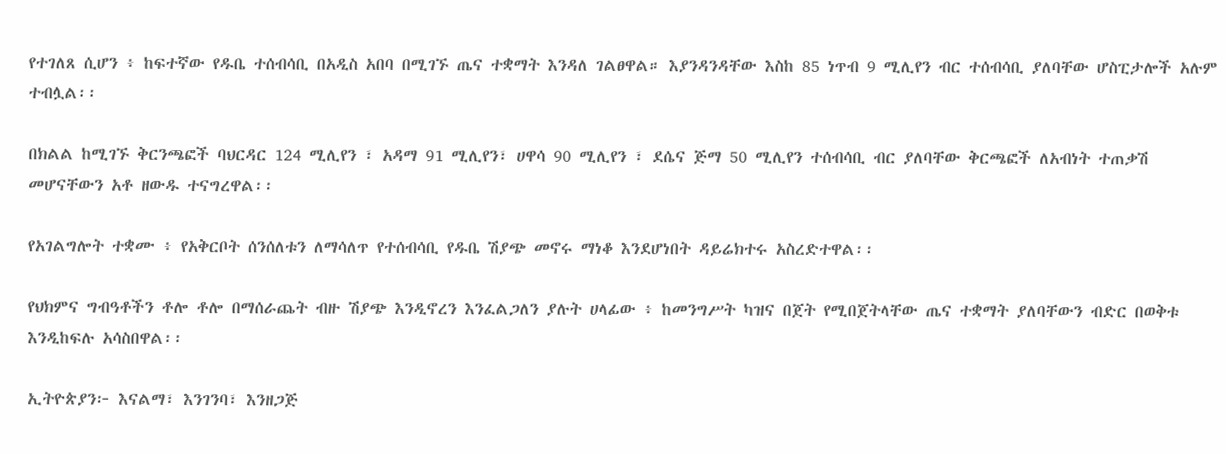የተገለጸ ሲሆን ፥ ከፍተኛው የዱቤ ተሰብሳቢ በአዲስ አበባ በሚገኙ ጤና ተቋማት እንዳለ ገልፀዋል። እያንዳንዳቸው እስከ 85 ነጥብ 9 ሚሊየን ብር ተሰብሳቢ ያለባቸው ሆስፒታሎች አሉም ተብሏል፡፡

በክልል ከሚገኙ ቅርንጫፎች ባህርዳር 124 ሚሊየን ፣ አዳማ 91 ሚሊየን፣ ሀዋሳ 90 ሚሊየን ፣ ደሴና ጅማ 50 ሚሊየን ተሰብሳቢ ብር ያለባቸው ቅርጫፎች ለአብነት ተጠቃሽ መሆናቸውን አቶ ዘውዱ ተናግረዋል፡፡

የአገልግሎት ተቋሙ ፥ የአቅርቦት ሰንሰለቱን ለማሳለጥ የተሰብሳቢ የዱቤ ሽያጭ መኖሩ ማነቆ እንደሆነበት ዳይሬክተሩ አስረድተዋል፡፡

የህክምና ግብዓቶችን ቶሎ ቶሎ በማሰራጨት ብዙ ሽያጭ እንዲኖረን እንፈልጋለን ያሉት ሀላፊው ፥ ከመንግሥት ካዝና በጀት የሚበጀትላቸው ጤና ተቋማት ያለባቸውን ብድር በወቅቱ እንዲከፍሉ አሳስበዋል፡፡

ኢትዮጵያን፦ እናልማ፣ እንገንባ፣ እንዘጋጅ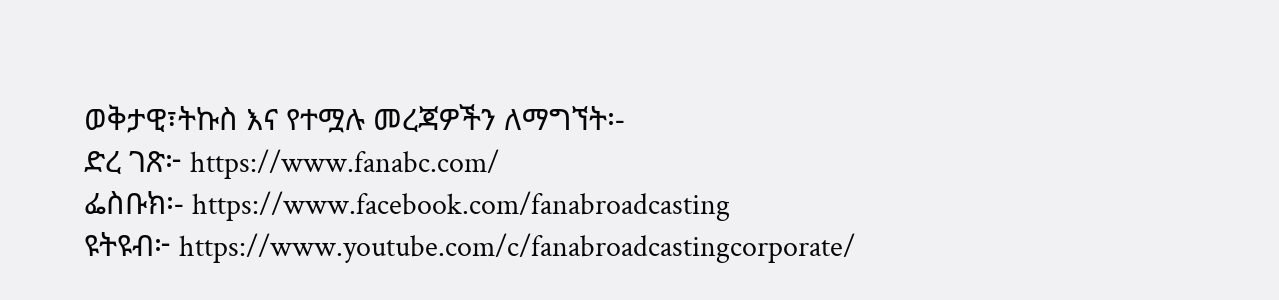ወቅታዊ፣ትኩስ እና የተሟሉ መረጃዎችን ለማግኘት፡-
ድረ ገጽ፦ https://www.fanabc.com/
ፌስቡክ፡- https://www.facebook.com/fanabroadcasting
ዩትዩብ፦ https://www.youtube.com/c/fanabroadcastingcorporate/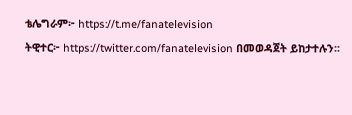ቴሌግራም፦ https://t.me/fanatelevision
ትዊተር፦ https://twitter.com/fanatelevision በመወዳጀት ይከታተሉን፡፡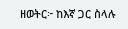ዘወትር፦ ከእኛ ጋር ስላሉ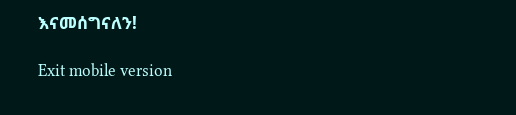እናመሰግናለን!

Exit mobile version